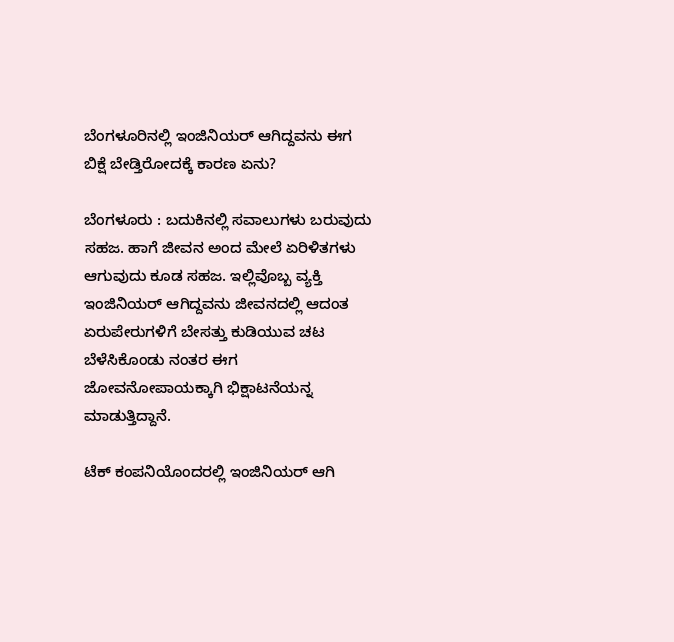ಬೆಂಗಳೂರಿನಲ್ಲಿ ಇಂಜಿನಿಯರ್‌ ಆಗಿದ್ದವನು ಈಗ ಬಿಕ್ಷೆ ಬೇಡ್ತಿರೋದಕ್ಕೆ ಕಾರಣ ಏನು?

ಬೆಂಗಳೂರು : ಬದುಕಿನಲ್ಲಿ ಸವಾಲುಗಳು ಬರುವುದು ಸಹಜ. ಹಾಗೆ ಜೀವನ ಅಂದ ಮೇಲೆ ಏರಿಳಿತಗಳು ಆಗುವುದು ಕೂಡ ಸಹಜ. ಇಲ್ಲಿವೊಬ್ಬ ವ್ಯಕ್ತಿ ಇಂಜಿನಿಯರ್‌ ಆಗಿದ್ದವನು ಜೀವನದಲ್ಲಿ ಆದಂತ ಏರುಪೇರುಗಳಿಗೆ ಬೇಸತ್ತು ಕುಡಿಯುವ ಚಟ ಬೆಳೆಸಿಕೊಂಡು ನಂತರ ಈಗ ಜೋವನೋಪಾಯಕ್ಕಾಗಿ ಭಿಕ್ಷಾಟನೆಯನ್ನ ಮಾಡುತ್ತಿದ್ದಾನೆ.

ಟೆಕ್ ಕಂಪನಿಯೊಂದರಲ್ಲಿ ಇಂಜಿನಿಯರ್ ಆಗಿ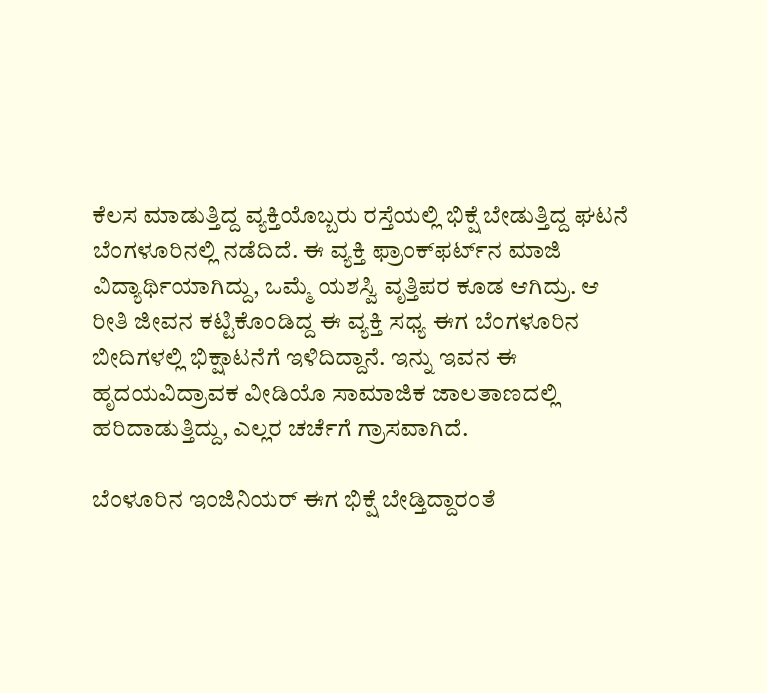ಕೆಲಸ ಮಾಡುತ್ತಿದ್ದ ವ್ಯಕ್ತಿಯೊಬ್ಬರು ರಸ್ತೆಯಲ್ಲಿ ಭಿಕ್ಷೆ ಬೇಡುತ್ತಿದ್ದ ಘಟನೆ ಬೆಂಗಳೂರಿನಲ್ಲಿ ನಡೆದಿದೆ. ಈ ವ್ಯಕ್ತಿ ಫ್ರಾಂಕ್‌ಫರ್ಟ್‌ನ ಮಾಜಿ ವಿದ್ಯಾರ್ಥಿಯಾಗಿದ್ದು, ಒಮ್ಮೆ ಯಶಸ್ವಿ ವೃತ್ತಿಪರ ಕೂಡ ಆಗಿದ್ರು. ಆ ರೀತಿ ಜೀವನ ಕಟ್ಟಿಕೊಂಡಿದ್ದ ಈ ವ್ಯಕ್ತಿ ಸಧ್ಯ ಈಗ ಬೆಂಗಳೂರಿನ ಬೀದಿಗಳಲ್ಲಿ ಭಿಕ್ಷಾಟನೆಗೆ ಇಳಿದಿದ್ದಾನೆ. ಇನ್ನು ಇವನ ಈ ಹೃದಯವಿದ್ರಾವಕ ವೀಡಿಯೊ ಸಾಮಾಜಿಕ ಜಾಲತಾಣದಲ್ಲಿ ಹರಿದಾಡುತ್ತಿದ್ದು, ಎಲ್ಲರ ಚರ್ಚೆಗೆ ಗ್ರಾಸವಾಗಿದೆ.

ಬೆಂಳೂರಿನ ಇಂಜಿನಿಯರ್‌ ಈಗ ಭಿಕ್ಷೆ ಬೇಡ್ತಿದ್ದಾರಂತೆ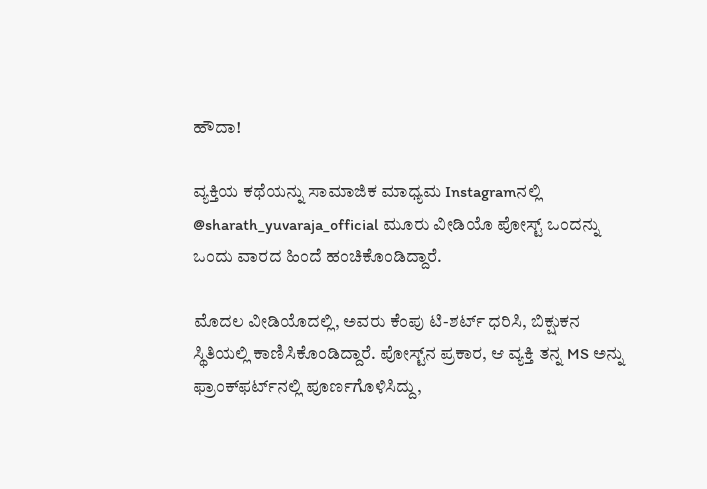ಹೌದಾ!

ವ್ಯಕ್ತಿಯ ಕಥೆಯನ್ನು ಸಾಮಾಜಿಕ ಮಾಧ್ಯಮ Instagramನಲ್ಲಿ @sharath_yuvaraja_official ಮೂರು ವೀಡಿಯೊ ಪೋಸ್ಟ್ ಒಂದನ್ನು ಒಂದು ವಾರದ ಹಿಂದೆ ಹಂಚಿಕೊಂಡಿದ್ದಾರೆ.

ಮೊದಲ ವೀಡಿಯೊದಲ್ಲಿ, ಅವರು ಕೆಂಪು ಟಿ-ಶರ್ಟ್ ಧರಿಸಿ, ಬಿಕ್ಷುಕನ ಸ್ಥಿತಿಯಲ್ಲಿ ಕಾಣಿಸಿಕೊಂಡಿದ್ದಾರೆ. ಪೋಸ್ಟ್‌ನ ಪ್ರಕಾರ, ಆ ವ್ಯಕ್ತಿ ತನ್ನ MS ಅನ್ನು ಫ್ರಾಂಕ್‌ಫರ್ಟ್‌ನಲ್ಲಿ ಪೂರ್ಣಗೊಳಿಸಿದ್ದು,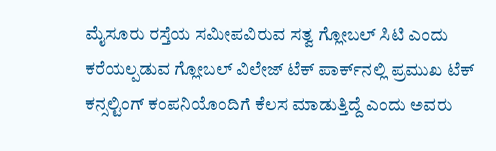ಮೈಸೂರು ರಸ್ತೆಯ ಸಮೀಪವಿರುವ ಸತ್ವ ಗ್ಲೋಬಲ್ ಸಿಟಿ ಎಂದು ಕರೆಯಲ್ಪಡುವ ಗ್ಲೋಬಲ್ ವಿಲೇಜ್ ಟೆಕ್ ಪಾರ್ಕ್‌ನಲ್ಲಿ ಪ್ರಮುಖ ಟೆಕ್ ಕನ್ಸಲ್ಟಿಂಗ್ ಕಂಪನಿಯೊಂದಿಗೆ ಕೆಲಸ ಮಾಡುತ್ತಿದ್ದೆ ಎಂದು ಅವರು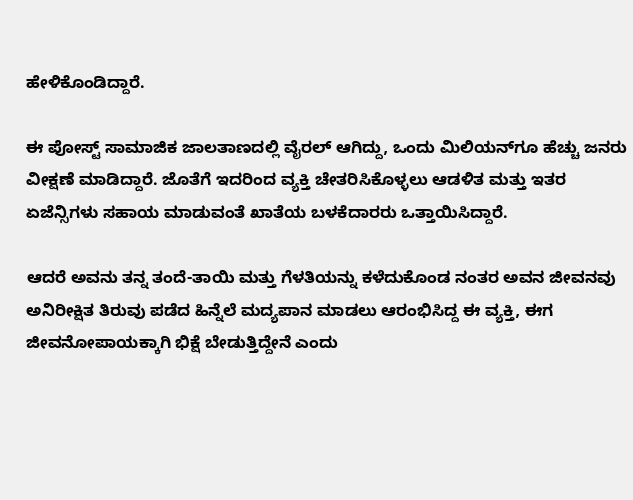ಹೇಳಿಕೊಂಡಿದ್ದಾರೆ.

ಈ ಪೋಸ್ಟ್ ಸಾಮಾಜಿಕ ಜಾಲತಾಣದಲ್ಲಿ ವೈರಲ್ ಆಗಿದ್ದು, ಒಂದು ಮಿಲಿಯನ್‌ಗೂ ಹೆಚ್ಚು ಜನರು ವೀಕ್ಷಣೆ ಮಾಡಿದ್ದಾರೆ. ಜೊತೆಗೆ ಇದರಿಂದ ವ್ಯಕ್ತಿ ಚೇತರಿಸಿಕೊಳ್ಳಲು ಆಡಳಿತ ಮತ್ತು ಇತರ ಏಜೆನ್ಸಿಗಳು ಸಹಾಯ ಮಾಡುವಂತೆ ಖಾತೆಯ ಬಳಕೆದಾರರು ಒತ್ತಾಯಿಸಿದ್ದಾರೆ.

ಆದರೆ ಅವನು ತನ್ನ ತಂದೆ-ತಾಯಿ ಮತ್ತು ಗೆಳತಿಯನ್ನು ಕಳೆದುಕೊಂಡ ನಂತರ ಅವನ ಜೀವನವು ಅನಿರೀಕ್ಷಿತ ತಿರುವು ಪಡೆದ ಹಿನ್ನೆಲೆ ಮದ್ಯಪಾನ ಮಾಡಲು ಆರಂಭಿಸಿದ್ದ ಈ ವ್ಯಕ್ತಿ, ಈಗ ಜೀವನೋಪಾಯಕ್ಕಾಗಿ ಭಿಕ್ಷೆ ಬೇಡುತ್ತಿದ್ದೇನೆ ಎಂದು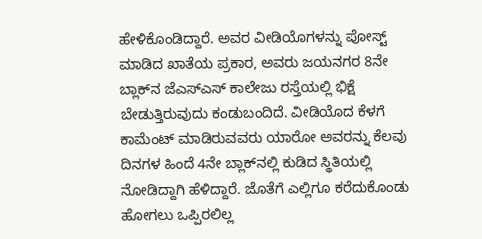ಹೇಳಿಕೊಂಡಿದ್ದಾರೆ. ಅವರ ವೀಡಿಯೊಗಳನ್ನು ಪೋಸ್ಟ್ ಮಾಡಿದ ಖಾತೆಯ ಪ್ರಕಾರ, ಅವರು ಜಯನಗರ 8ನೇ ಬ್ಲಾಕ್‌ನ ಜೆಎಸ್‌ಎಸ್ ಕಾಲೇಜು ರಸ್ತೆಯಲ್ಲಿ ಭಿಕ್ಷೆ ಬೇಡುತ್ತಿರುವುದು ಕಂಡುಬಂದಿದೆ. ವೀಡಿಯೊದ ಕೆಳಗೆ ಕಾಮೆಂಟ್ ಮಾಡಿರುವವರು ಯಾರೋ ಅವರನ್ನು ಕೆಲವು ದಿನಗಳ ಹಿಂದೆ 4ನೇ ಬ್ಲಾಕ್‌ನಲ್ಲಿ ಕುಡಿದ ಸ್ಥಿತಿಯಲ್ಲಿ ನೋಡಿದ್ದಾಗಿ ಹೆಳಿದ್ದಾರೆ. ಜೊತೆಗೆ ಎಲ್ಲಿಗೂ ಕರೆದುಕೊಂಡು ಹೋಗಲು ಒಪ್ಪಿರಲಿಲ್ಲ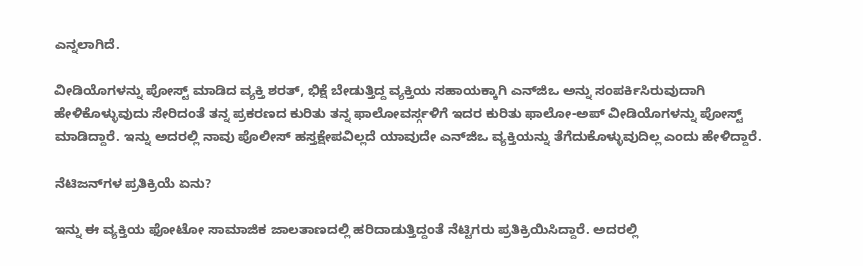ಎನ್ನಲಾಗಿದೆ.

ವೀಡಿಯೊಗಳನ್ನು ಪೋಸ್ಟ್ ಮಾಡಿದ ವ್ಯಕ್ತಿ ಶರತ್, ಭಿಕ್ಷೆ ಬೇಡುತ್ತಿದ್ದ ವ್ಯಕ್ತಿಯ ಸಹಾಯಕ್ಕಾಗಿ ಎನ್‌ಜಿಒ ಅನ್ನು ಸಂಪರ್ಕಿಸಿರುವುದಾಗಿ ಹೇಳಿಕೊಳ್ಳುವುದು ಸೇರಿದಂತೆ ತನ್ನ ಪ್ರಕರಣದ ಕುರಿತು ತನ್ನ ಫಾಲೋವರ್ಸ್ಗಳಿಗೆ ಇದರ ಕುರಿತು ಫಾಲೋ-ಅಪ್ ವೀಡಿಯೊಗಳನ್ನು ಪೋಸ್ಟ್ ಮಾಡಿದ್ದಾರೆ. ಇನ್ನು ಅದರಲ್ಲಿ ನಾವು ಪೊಲೀಸ್ ಹಸ್ತಕ್ಷೇಪವಿಲ್ಲದೆ ಯಾವುದೇ ಎನ್‌ಜಿಒ ವ್ಯಕ್ತಿಯನ್ನು ತೆಗೆದುಕೊಳ್ಳುವುದಿಲ್ಲ ಎಂದು ಹೇಳಿದ್ದಾರೆ.

ನೆಟಿಜನ್‌ಗಳ ಪ್ರತಿಕ್ರಿಯೆ ಏನು?

ಇನ್ನು ಈ ವ್ಯಕ್ತಿಯ ಫೋಟೋ ಸಾಮಾಜಿಕ ಜಾಲತಾಣದಲ್ಲಿ ಹರಿದಾಡುತ್ತಿದ್ದಂತೆ ನೆಟ್ಟಿಗರು ಪ್ರತಿಕ್ರಿಯಿಸಿದ್ದಾರೆ. ಅದರಲ್ಲಿ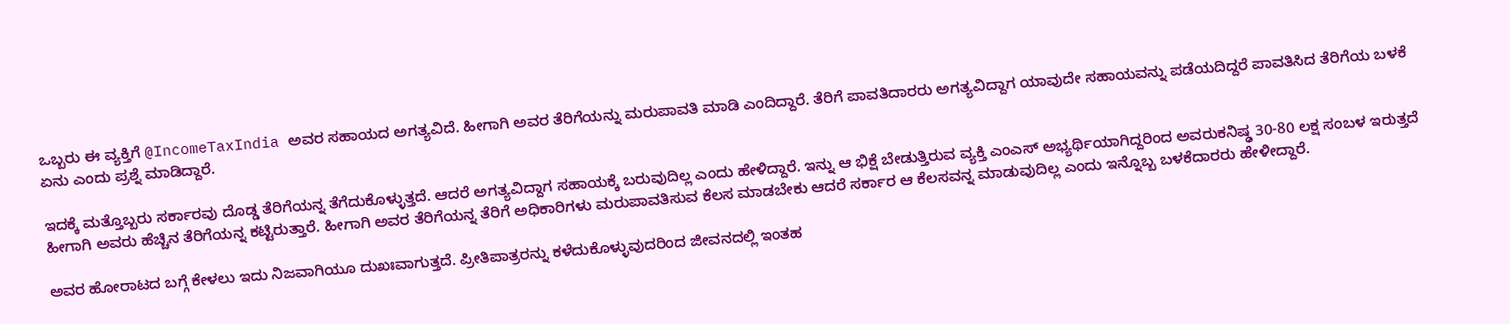ಒಬ್ಬರು ಈ ವ್ಯಕ್ತಿಗೆ @IncomeTaxIndia ಅವರ ಸಹಾಯದ ಅಗತ್ಯವಿದೆ. ಹೀಗಾಗಿ ಅವರ ತೆರಿಗೆಯನ್ನು ಮರುಪಾವತಿ ಮಾಡಿ ಎಂದಿದ್ದಾರೆ. ತೆರಿಗೆ ಪಾವತಿದಾರರು ಅಗತ್ಯವಿದ್ದಾಗ ಯಾವುದೇ ಸಹಾಯವನ್ನು ಪಡೆಯದಿದ್ದರೆ ಪಾವತಿಸಿದ ತೆರಿಗೆಯ ಬಳಕೆ ಏನು ಎಂದು ಪ್ರಶ್ನೆ ಮಾಡಿದ್ದಾರೆ.

ಇದಕ್ಕೆ ಮತ್ತೊಬ್ಬರು ಸರ್ಕಾರವು ದೊಡ್ಡ ತೆರಿಗೆಯನ್ನ ತೆಗೆದುಕೊಳ್ಳುತ್ತದೆ. ಆದರೆ ಅಗತ್ಯವಿದ್ದಾಗ ಸಹಾಯಕ್ಕೆ ಬರುವುದಿಲ್ಲ ಎಂದು ಹೇಳಿದ್ದಾರೆ. ಇನ್ನು ಆ ಭಿಕ್ಷೆ ಬೇಡುತ್ತಿರುವ ವ್ಯಕ್ತಿ ಎಂಎಸ್ ಅಭ್ಯರ್ಥಿಯಾಗಿದ್ದರಿಂದ ಅವರುಕನಿಷ್ಢ 30-80 ಲಕ್ಷ ಸಂಬಳ ಇರುತ್ತದೆ ಹೀಗಾಗಿ ಅವರು ಹೆಚ್ಚಿನ ತೆರಿಗೆಯನ್ನ ಕಟ್ಟಿರುತ್ತಾರೆ. ಹೀಗಾಗಿ ಅವರ ತೆರಿಗೆಯನ್ನ ತೆರಿಗೆ ಅಧಿಕಾರಿಗಳು ಮರುಪಾವತಿಸುವ ಕೆಲಸ ಮಾಡಬೇಕು ಆದರೆ ಸರ್ಕಾರ ಆ ಕೆಲಸವನ್ನ ಮಾಡುವುದಿಲ್ಲ ಎಂದು ಇನ್ನೊಬ್ಬ ಬಳಕೆದಾರರು ಹೇಳೀದ್ದಾರೆ.

ಅವರ ಹೋರಾಟದ ಬಗ್ಗೆ ಕೇಳಲು ಇದು ನಿಜವಾಗಿಯೂ ದುಖಃವಾಗುತ್ತದೆ. ಪ್ರೀತಿಪಾತ್ರರನ್ನು ಕಳೆದುಕೊಳ್ಳುವುದರಿಂದ ಜೀವನದಲ್ಲಿ ಇಂತಹ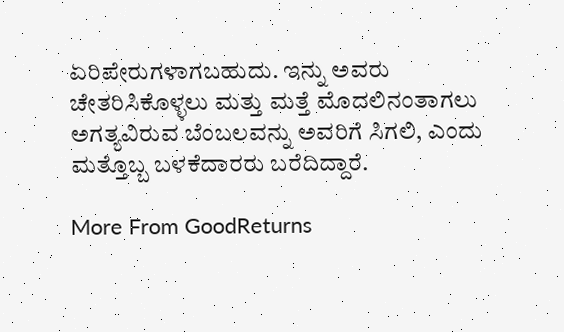ಏರಿಪೇರುಗಳಾಗಬಹುದು. ಇನ್ನು ಅವರು ಚೇತರಿಸಿಕೊಳ್ಳಲು ಮತ್ತು ಮತ್ತೆ ಮೊದಲಿನಂತಾಗಲು ಅಗತ್ಯವಿರುವ ಬೆಂಬಲವನ್ನು ಅವರಿಗೆ ಸಿಗಲಿ, ಎಂದು ಮತ್ತೊಬ್ಬ ಬಳಕೆದಾರರು ಬರೆದಿದ್ದಾರೆ.

More From GoodReturns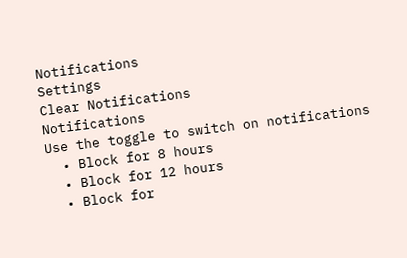Notifications
Settings
Clear Notifications
Notifications
Use the toggle to switch on notifications
  • Block for 8 hours
  • Block for 12 hours
  • Block for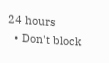24 hours
  • Don't block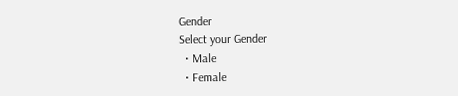Gender
Select your Gender
  • Male
  • Female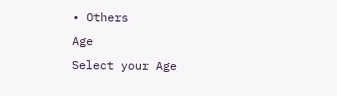• Others
Age
Select your Age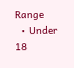Range
  • Under 18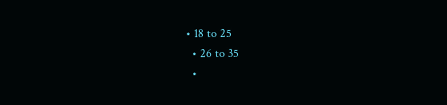• 18 to 25
  • 26 to 35
  •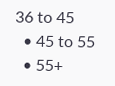36 to 45
  • 45 to 55
  • 55+